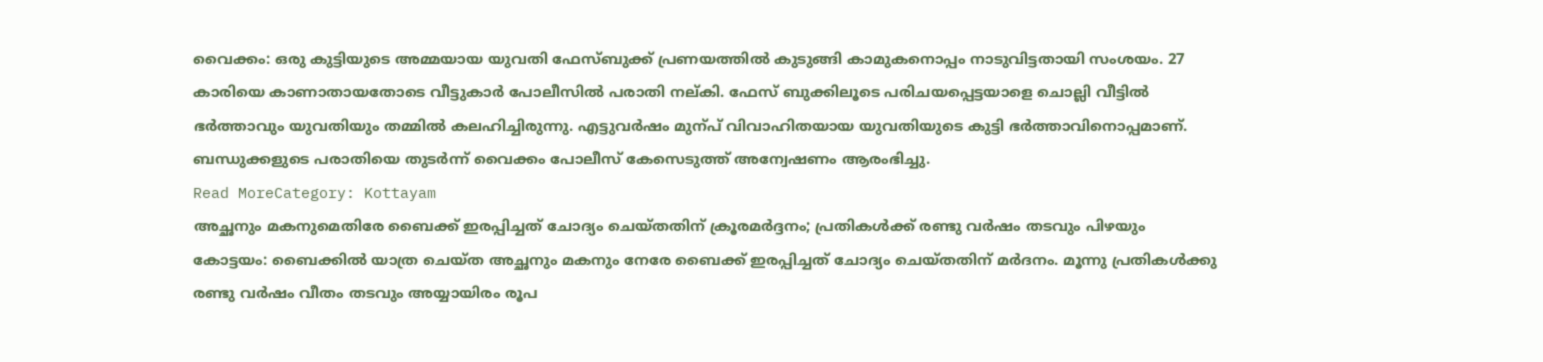വൈക്കം: ഒരു കുട്ടിയുടെ അമ്മയായ യുവതി ഫേസ്ബുക്ക് പ്രണയത്തിൽ കുടുങ്ങി കാമുകനൊപ്പം നാടുവിട്ടതായി സംശയം. 27 കാരിയെ കാണാതായതോടെ വീട്ടുകാർ പോലീസിൽ പരാതി നല്കി. ഫേസ് ബുക്കിലൂടെ പരിചയപ്പെട്ടയാളെ ചൊല്ലി വീട്ടിൽ ഭർത്താവും യുവതിയും തമ്മിൽ കലഹിച്ചിരുന്നു. എട്ടുവർഷം മുന്പ് വിവാഹിതയായ യുവതിയുടെ കുട്ടി ഭർത്താവിനൊപ്പമാണ്. ബന്ധുക്കളുടെ പരാതിയെ തുടർന്ന് വൈക്കം പോലീസ് കേസെടുത്ത് അന്വേഷണം ആരംഭിച്ചു.
Read MoreCategory: Kottayam
അച്ഛനും മകനുമെതിരേ ബൈക്ക് ഇരപ്പിച്ചത് ചോദ്യം ചെയ്തതിന് ക്രൂരമർദ്ദനം; പ്രതികൾക്ക് രണ്ടു വർഷം തടവും പിഴയും
കോട്ടയം: ബൈക്കിൽ യാത്ര ചെയ്ത അച്ഛനും മകനും നേരേ ബൈക്ക് ഇരപ്പിച്ചത് ചോദ്യം ചെയ്തതിന് മർദനം. മൂന്നു പ്രതികൾക്കു രണ്ടു വർഷം വീതം തടവും അയ്യായിരം രൂപ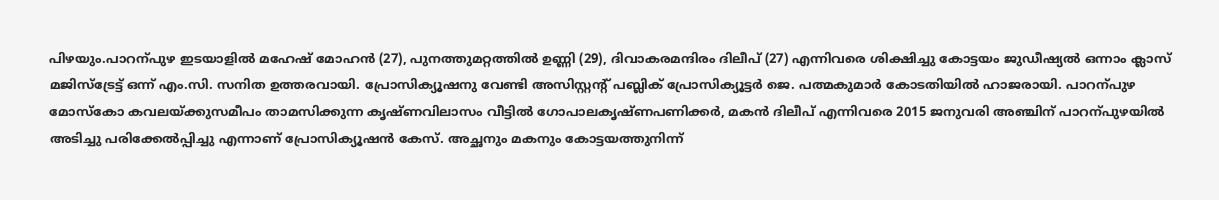പിഴയും.പാറന്പുഴ ഇടയാളിൽ മഹേഷ് മോഹൻ (27), പുനത്തുമറ്റത്തിൽ ഉണ്ണി (29), ദിവാകരമന്ദിരം ദിലീപ് (27) എന്നിവരെ ശിക്ഷിച്ചു കോട്ടയം ജുഡീഷ്യൽ ഒന്നാം ക്ലാസ് മജിസ്ട്രേട്ട് ഒന്ന് എം.സി. സനിത ഉത്തരവായി. പ്രോസിക്യൂഷനു വേണ്ടി അസിസ്റ്റന്റ് പബ്ലിക് പ്രോസിക്യൂട്ടർ ജെ. പത്മകുമാർ കോടതിയിൽ ഹാജരായി. പാറന്പുഴ മോസ്കോ കവലയ്ക്കുസമീപം താമസിക്കുന്ന കൃഷ്ണവിലാസം വീട്ടിൽ ഗോപാലകൃഷ്ണപണിക്കർ, മകൻ ദിലീപ് എന്നിവരെ 2015 ജനുവരി അഞ്ചിന് പാറന്പുഴയിൽ അടിച്ചു പരിക്കേൽപ്പിച്ചു എന്നാണ് പ്രോസിക്യൂഷൻ കേസ്. അച്ഛനും മകനും കോട്ടയത്തുനിന്ന്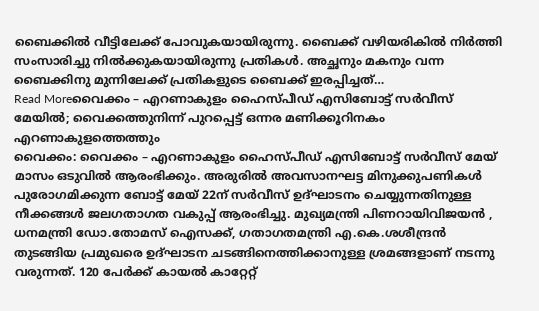ബൈക്കിൽ വീട്ടിലേക്ക് പോവുകയായിരുന്നു. ബൈക്ക് വഴിയരികിൽ നിർത്തി സംസാരിച്ചു നിൽക്കുകയായിരുന്നു പ്രതികൾ. അച്ഛനും മകനും വന്ന ബൈക്കിനു മുന്നിലേക്ക് പ്രതികളുടെ ബൈക്ക് ഇരപ്പിച്ചത്…
Read Moreവൈക്കം – എറണാകുളം ഹൈസ്പീഡ് എസിബോട്ട് സർവീസ് മേയിൽ; വൈക്കത്തുനിന്ന് പുറപ്പെട്ട് ഒന്നര മണിക്കൂറിനകം എറണാകുളത്തെത്തും
വൈക്കം: വൈക്കം – എറണാകുളം ഹൈസ്പീഡ് എസിബോട്ട് സർവീസ് മേയ് മാസം ഒടുവിൽ ആരംഭിക്കും. അരുരിൽ അവസാനഘട്ട മിനുക്കുപണികൾ പുരോഗമിക്കുന്ന ബോട്ട് മേയ് 22ന് സർവീസ് ഉദ്ഘാടനം ചെയ്യുന്നതിനുള്ള നീക്കങ്ങൾ ജലഗതാഗത വകുപ്പ് ആരംഭിച്ചു. മുഖ്യമന്ത്രി പിണറായിവിജയൻ , ധനമന്ത്രി ഡോ.തോമസ് ഐസക്ക്, ഗതാഗതമന്ത്രി എ.കെ.ശശീന്ദ്രൻ തുടങ്ങിയ പ്രമുഖരെ ഉദ്ഘാടന ചടങ്ങിനെത്തിക്കാനുള്ള ശ്രമങ്ങളാണ് നടന്നു വരുന്നത്. 120 പേർക്ക് കായൽ കാറ്റേറ്റ്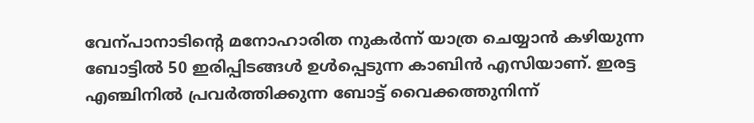വേന്പാനാടിന്റെ മനോഹാരിത നുകർന്ന് യാത്ര ചെയ്യാൻ കഴിയുന്ന ബോട്ടിൽ 50 ഇരിപ്പിടങ്ങൾ ഉൾപ്പെടുന്ന കാബിൻ എസിയാണ്. ഇരട്ട എഞ്ചിനിൽ പ്രവർത്തിക്കുന്ന ബോട്ട് വൈക്കത്തുനിന്ന്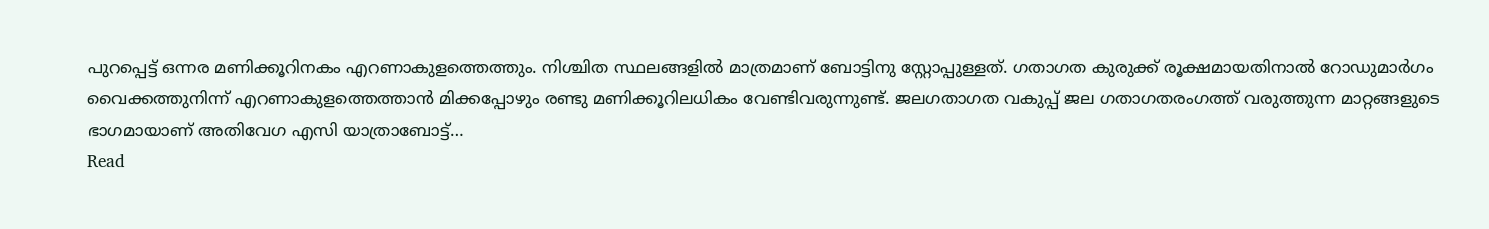പുറപ്പെട്ട് ഒന്നര മണിക്കൂറിനകം എറണാകുളത്തെത്തും. നിശ്ചിത സ്ഥലങ്ങളിൽ മാത്രമാണ് ബോട്ടിനു സ്റ്റോപ്പുള്ളത്. ഗതാഗത കുരുക്ക് രൂക്ഷമായതിനാൽ റോഡുമാർഗം വൈക്കത്തുനിന്ന് എറണാകുളത്തെത്താൻ മിക്കപ്പോഴും രണ്ടു മണിക്കൂറിലധികം വേണ്ടിവരുന്നുണ്ട്. ജലഗതാഗത വകുപ്പ് ജല ഗതാഗതരംഗത്ത് വരുത്തുന്ന മാറ്റങ്ങളുടെ ഭാഗമായാണ് അതിവേഗ എസി യാത്രാബോട്ട്…
Read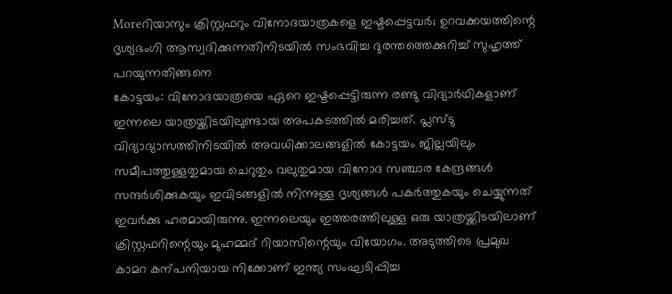Moreറിയാസും ക്രിസ്റ്റഫറും വിനോദയാത്രകളെ ഇഷ്ടപ്പെട്ടവർ; ഉറവക്കയത്തിന്റെ ദൃശ്യഭംഗി ആസ്വദിക്കുന്നതിനിടയിൽ സംഭവിച്ച ദുരന്തത്തെക്കുറിച്ച് സുഹൃത്ത് പറയുന്നതിങ്ങനെ
കോട്ടയം: വിനോദയാത്രയെ ഏറെ ഇഷ്ടപ്പെട്ടിരുന്ന രണ്ടു വിദ്യാർഥികളാണ് ഇന്നലെ യാത്രയ്ക്കിടയിലുണ്ടായ അപകടത്തിൽ മരിച്ചത്. പ്ലസ്ടു വിദ്യാഭ്യാസത്തിനിടയിൽ അവധിക്കാലങ്ങളിൽ കോട്ടയം ജില്ലയിലും സമീപത്തുള്ളതുമായ ചെറുതും വലുതുമായ വിനോദ സഞ്ചാര കേന്ദ്രങ്ങൾ സന്ദർശിക്കുകയും ഇവിടങ്ങളിൽ നിന്നുള്ള ദൃശ്യങ്ങൾ പകർത്തുകയും ചെയ്യുന്നത് ഇവർക്കു ഹരമായിരുന്നു. ഇന്നലെയും ഇത്തരത്തിലുള്ള ഒരു യാത്രയ്ക്കിടയിലാണ് ക്രിസ്റ്റഫറിന്റെയും മുഹമ്മദ് റിയാസിന്റെയും വിയോഗം. അടുത്തിടെ പ്രമുഖ കാമറ കന്പനിയായ നിക്കോണ് ഇന്ത്യ സംഘടിപ്പിച്ച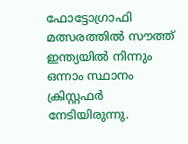ഫോട്ടോഗ്രാഫി മത്സരത്തിൽ സൗത്ത് ഇന്ത്യയിൽ നിന്നും ഒന്നാം സ്ഥാനം ക്രിസ്റ്റഫർ നേടിയിരുന്നു.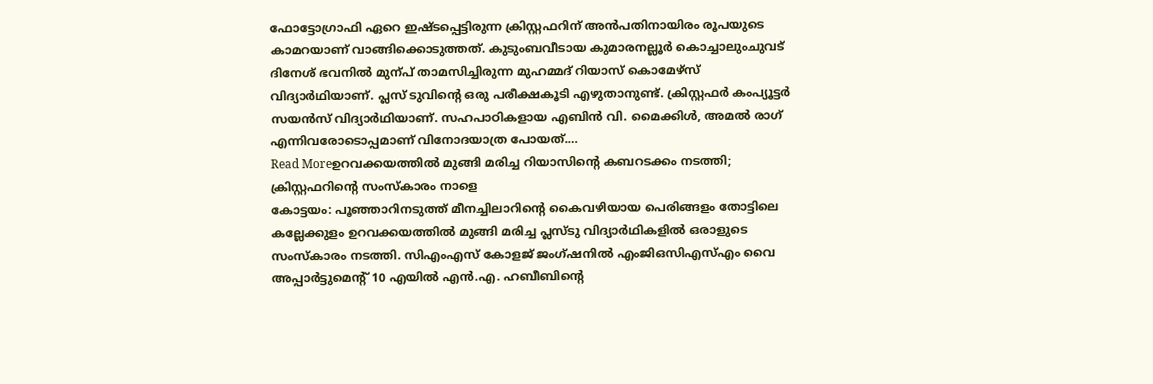ഫോട്ടോഗ്രാഫി ഏറെ ഇഷ്ടപ്പെട്ടിരുന്ന ക്രിസ്റ്റഫറിന് അൻപതിനായിരം രൂപയുടെ കാമറയാണ് വാങ്ങിക്കൊടുത്തത്. കുടുംബവീടായ കുമാരനല്ലൂർ കൊച്ചാലുംചുവട് ദിനേശ് ഭവനിൽ മുന്പ് താമസിച്ചിരുന്ന മുഹമ്മദ് റിയാസ് കൊമേഴ്സ് വിദ്യാർഥിയാണ്. പ്ലസ് ടുവിന്റെ ഒരു പരീക്ഷകൂടി എഴുതാനുണ്ട്. ക്രിസ്റ്റഫർ കംപ്യൂട്ടർ സയൻസ് വിദ്യാർഥിയാണ്. സഹപാഠികളായ എബിൻ വി. മൈക്കിൾ, അമൽ രാഗ് എന്നിവരോടൊപ്പമാണ് വിനോദയാത്ര പോയത്.…
Read Moreഉറവക്കയത്തിൽ മുങ്ങി മരിച്ച റിയാസിന്റെ കബറടക്കം നടത്തി; ക്രിസ്റ്റഫറിന്റെ സംസ്കാരം നാളെ
കോട്ടയം: പൂഞ്ഞാറിനടുത്ത് മീനച്ചിലാറിന്റെ കൈവഴിയായ പെരിങ്ങളം തോട്ടിലെ കല്ലേക്കുളം ഉറവക്കയത്തിൽ മുങ്ങി മരിച്ച പ്ലസ്ടു വിദ്യാർഥികളിൽ ഒരാളുടെ സംസ്കാരം നടത്തി. സിഎംഎസ് കോളജ് ജംഗ്ഷനിൽ എംജിഒസിഎസ്എം വൈ അപ്പാർട്ടുമെന്റ് 10 എയിൽ എൻ.എ. ഹബീബിന്റെ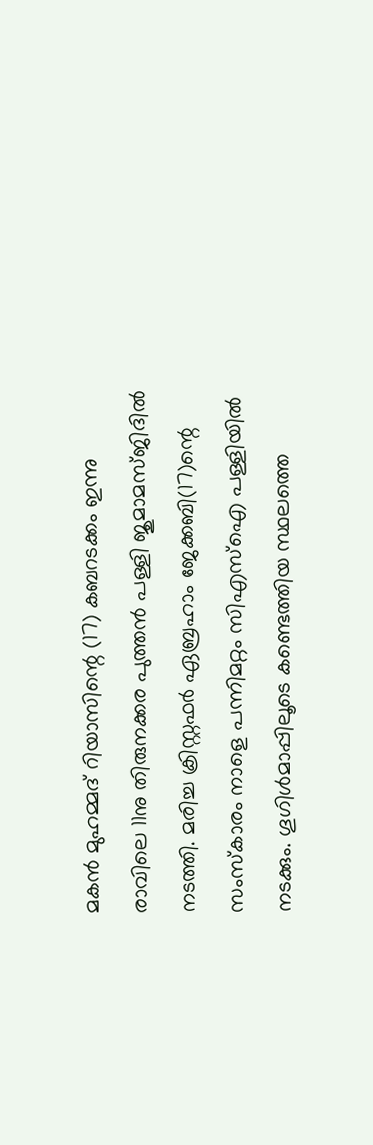മകൻ മുഹമ്മദ് റിയാസിന്റെ (17) കബറടക്കം ഇന്നു രാവിലെ 11നു തിരുനക്കര പുത്തൻ പള്ളി ജുമാമസ്ജിദിൽ നടത്തി. മരിച്ച ക്രിസ്റ്റഫർ ഏബ്രഹാം ജേക്കബി(17)ന്റെ സംസ്കാരം നാളെ പന്നിമറ്റം സിഎസ്ഐ പള്ളിയിൽ നടക്കും. ഗൂഗിൾമാപ്പിലൂടെ കണ്ടെത്തിയ സ്ഥലത്തെ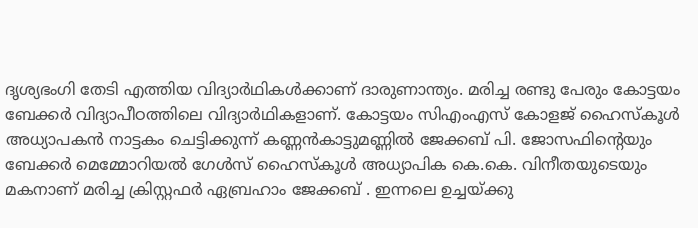ദൃശ്യഭംഗി തേടി എത്തിയ വിദ്യാർഥികൾക്കാണ് ദാരുണാന്ത്യം. മരിച്ച രണ്ടു പേരും കോട്ടയം ബേക്കർ വിദ്യാപീഠത്തിലെ വിദ്യാർഥികളാണ്. കോട്ടയം സിഎംഎസ് കോളജ് ഹൈസ്കൂൾ അധ്യാപകൻ നാട്ടകം ചെട്ടിക്കുന്ന് കണ്ണൻകാട്ടുമണ്ണിൽ ജേക്കബ് പി. ജോസഫിന്റെയും ബേക്കർ മെമ്മോറിയൽ ഗേൾസ് ഹൈസ്കൂൾ അധ്യാപിക കെ.കെ. വിനീതയുടെയും മകനാണ് മരിച്ച ക്രിസ്റ്റഫർ ഏബ്രഹാം ജേക്കബ് . ഇന്നലെ ഉച്ചയ്ക്കു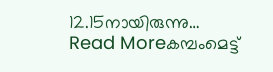12.15നായിരുന്നു…
Read Moreകമ്പംമെട്ട്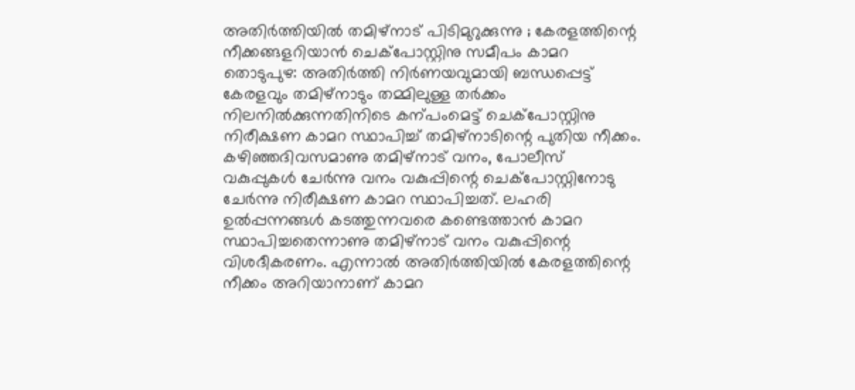അതിർത്തിയിൽ തമിഴ്നാട് പിടിമുറുക്കുന്നു ; കേരളത്തിന്റെ നീക്കങ്ങളറിയാൻ ചെക്പോസ്റ്റിനു സമീപം കാമറ
തൊടുപുഴ: അതിർത്തി നിർണയവുമായി ബന്ധപ്പെട്ട് കേരളവും തമിഴ്നാടും തമ്മിലുള്ള തർക്കം നിലനിൽക്കുന്നതിനിടെ കന്പംമെട്ട് ചെക്പോസ്റ്റിനു നിരീക്ഷണ കാമറ സ്ഥാപിച്ച് തമിഴ്നാടിന്റെ പുതിയ നീക്കം. കഴിഞ്ഞദിവസമാണു തമിഴ്നാട് വനം, പോലീസ് വകുപ്പുകൾ ചേർന്നു വനം വകുപ്പിന്റെ ചെക്പോസ്റ്റിനോടു ചേർന്നു നിരീക്ഷണ കാമറ സ്ഥാപിച്ചത്. ലഹരി ഉൽപ്പന്നങ്ങൾ കടത്തുന്നവരെ കണ്ടെത്താൻ കാമറ സ്ഥാപിച്ചതെന്നാണു തമിഴ്നാട് വനം വകുപ്പിന്റെ വിശദീകരണം. എന്നാൽ അതിർത്തിയിൽ കേരളത്തിന്റെ നീക്കം അറിയാനാണ് കാമറ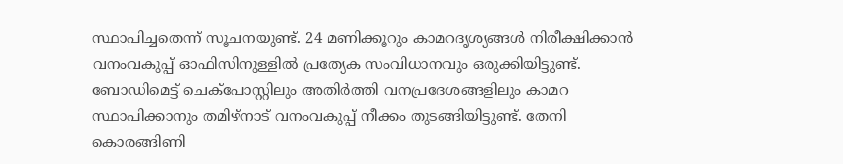സ്ഥാപിച്ചതെന്ന് സൂചനയുണ്ട്. 24 മണിക്കൂറും കാമറദൃശ്യങ്ങൾ നിരീക്ഷിക്കാൻ വനംവകുപ്പ് ഓഫിസിനുള്ളിൽ പ്രത്യേക സംവിധാനവും ഒരുക്കിയിട്ടുണ്ട്. ബോഡിമെട്ട് ചെക്പോസ്റ്റിലും അതിർത്തി വനപ്രദേശങ്ങളിലും കാമറ സ്ഥാപിക്കാനും തമിഴ്നാട് വനംവകുപ്പ് നീക്കം തുടങ്ങിയിട്ടുണ്ട്. തേനി കൊരങ്ങിണി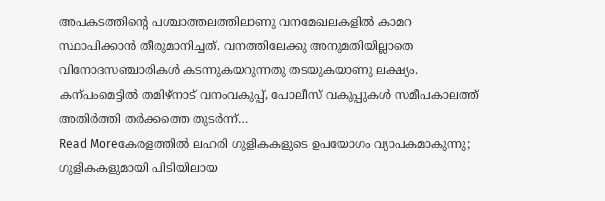അപകടത്തിന്റെ പശ്ചാത്തലത്തിലാണു വനമേഖലകളിൽ കാമറ സ്ഥാപിക്കാൻ തീരുമാനിച്ചത്. വനത്തിലേക്കു അനുമതിയില്ലാതെ വിനോദസഞ്ചാരികൾ കടന്നുകയറുന്നതു തടയുകയാണു ലക്ഷ്യം. കന്പംമെട്ടിൽ തമിഴ്നാട് വനംവകുപ്പ്, പോലീസ് വകുപ്പുകൾ സമീപകാലത്ത് അതിർത്തി തർക്കത്തെ തുടർന്ന്…
Read Moreകേരളത്തിൽ ലഹരി ഗുളികകളുടെ ഉപയോഗം വ്യാപകമാകുന്നു; ഗുളികകളുമായി പിടിയിലായ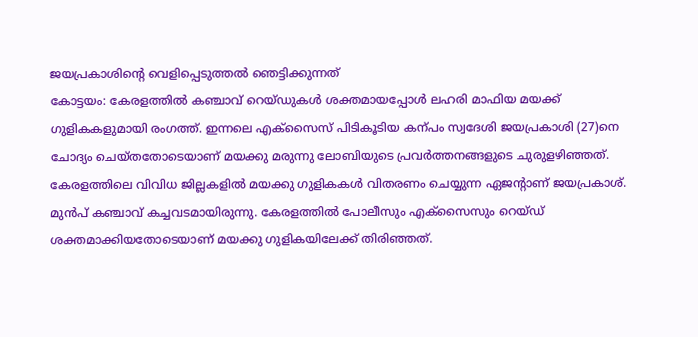ജയപ്രകാശിന്റെ വെളിപ്പെടുത്തൽ ഞെട്ടിക്കുന്നത്
കോട്ടയം: കേരളത്തിൽ കഞ്ചാവ് റെയ്ഡുകൾ ശക്തമായപ്പോൾ ലഹരി മാഫിയ മയക്ക് ഗുളികകളുമായി രംഗത്ത്. ഇന്നലെ എക്സൈസ് പിടികൂടിയ കന്പം സ്വദേശി ജയപ്രകാശി (27)നെ ചോദ്യം ചെയ്തതോടെയാണ് മയക്കു മരുന്നു ലോബിയുടെ പ്രവർത്തനങ്ങളുടെ ചുരുളഴിഞ്ഞത്. കേരളത്തിലെ വിവിധ ജില്ലകളിൽ മയക്കു ഗുളികകൾ വിതരണം ചെയ്യുന്ന ഏജന്റാണ് ജയപ്രകാശ്. മുൻപ് കഞ്ചാവ് കച്ചവടമായിരുന്നു. കേരളത്തിൽ പോലീസും എക്സൈസും റെയ്ഡ് ശക്തമാക്കിയതോടെയാണ് മയക്കു ഗുളികയിലേക്ക് തിരിഞ്ഞത്.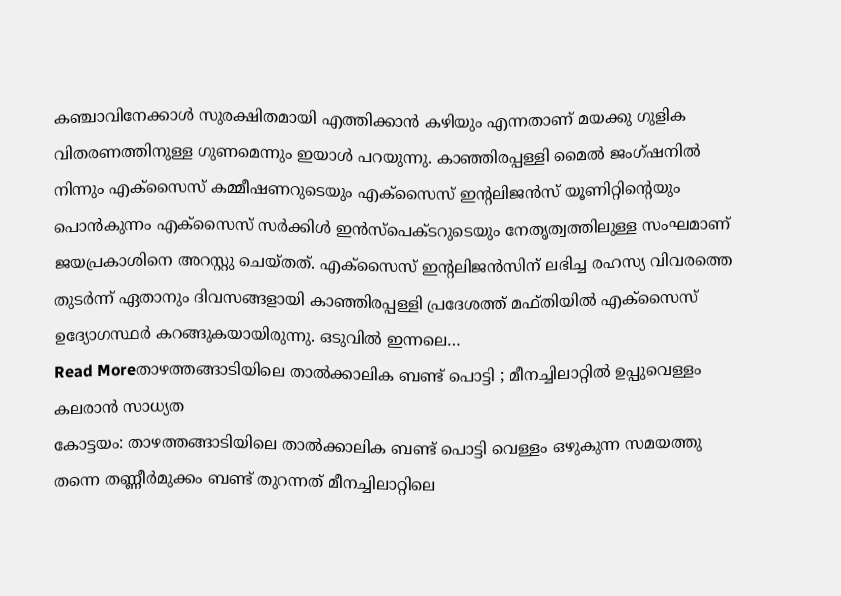കഞ്ചാവിനേക്കാൾ സുരക്ഷിതമായി എത്തിക്കാൻ കഴിയും എന്നതാണ് മയക്കു ഗുളിക വിതരണത്തിനുള്ള ഗുണമെന്നും ഇയാൾ പറയുന്നു. കാഞ്ഞിരപ്പള്ളി മൈൽ ജംഗ്ഷനിൽ നിന്നും എക്സൈസ് കമ്മീഷണറുടെയും എക്സൈസ് ഇന്റലിജൻസ് യൂണിറ്റിന്റെയും പൊൻകുന്നം എക്സൈസ് സർക്കിൾ ഇൻസ്പെക്ടറുടെയും നേതൃത്വത്തിലുള്ള സംഘമാണ് ജയപ്രകാശിനെ അറസ്റ്റു ചെയ്തത്. എക്സൈസ് ഇന്റലിജൻസിന് ലഭിച്ച രഹസ്യ വിവരത്തെ തുടർന്ന് ഏതാനും ദിവസങ്ങളായി കാഞ്ഞിരപ്പള്ളി പ്രദേശത്ത് മഫ്തിയിൽ എക്സൈസ് ഉദ്യോഗസ്ഥർ കറങ്ങുകയായിരുന്നു. ഒടുവിൽ ഇന്നലെ…
Read Moreതാഴത്തങ്ങാടിയിലെ താൽക്കാലിക ബണ്ട് പൊട്ടി ; മീനച്ചിലാറ്റിൽ ഉപ്പുവെള്ളം കലരാൻ സാധ്യത
കോട്ടയം: താഴത്തങ്ങാടിയിലെ താൽക്കാലിക ബണ്ട് പൊട്ടി വെള്ളം ഒഴുകുന്ന സമയത്തു തന്നെ തണ്ണീർമുക്കം ബണ്ട് തുറന്നത് മീനച്ചിലാറ്റിലെ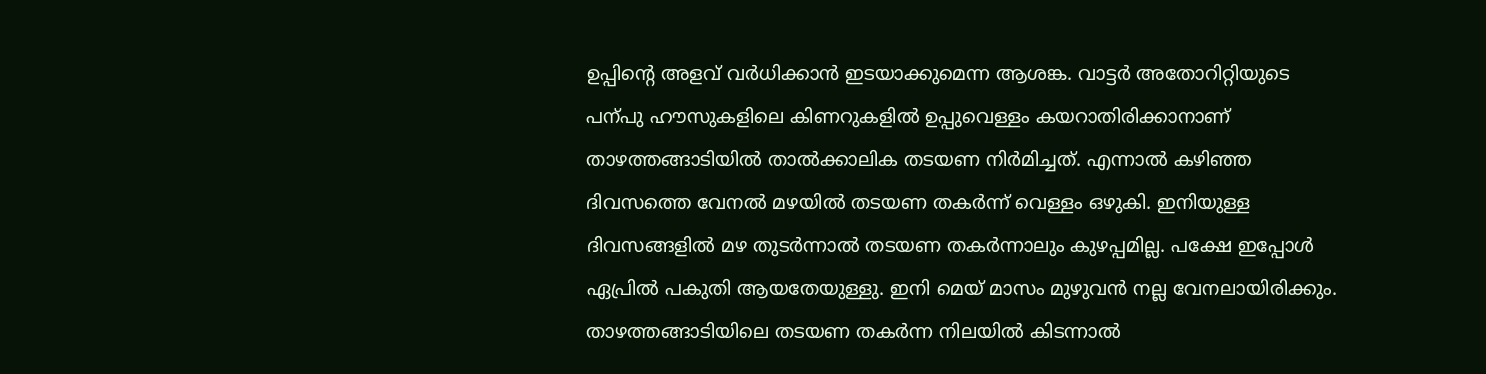ഉപ്പിന്റെ അളവ് വർധിക്കാൻ ഇടയാക്കുമെന്ന ആശങ്ക. വാട്ടർ അതോറിറ്റിയുടെ പന്പു ഹൗസുകളിലെ കിണറുകളിൽ ഉപ്പുവെള്ളം കയറാതിരിക്കാനാണ് താഴത്തങ്ങാടിയിൽ താൽക്കാലിക തടയണ നിർമിച്ചത്. എന്നാൽ കഴിഞ്ഞ ദിവസത്തെ വേനൽ മഴയിൽ തടയണ തകർന്ന് വെള്ളം ഒഴുകി. ഇനിയുള്ള ദിവസങ്ങളിൽ മഴ തുടർന്നാൽ തടയണ തകർന്നാലും കുഴപ്പമില്ല. പക്ഷേ ഇപ്പോൾ ഏപ്രിൽ പകുതി ആയതേയുള്ളു. ഇനി മെയ് മാസം മുഴുവൻ നല്ല വേനലായിരിക്കും. താഴത്തങ്ങാടിയിലെ തടയണ തകർന്ന നിലയിൽ കിടന്നാൽ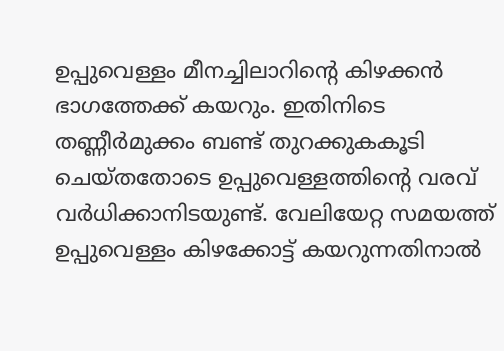ഉപ്പുവെള്ളം മീനച്ചിലാറിന്റെ കിഴക്കൻ ഭാഗത്തേക്ക് കയറും. ഇതിനിടെ തണ്ണീർമുക്കം ബണ്ട് തുറക്കുകകൂടി ചെയ്തതോടെ ഉപ്പുവെള്ളത്തിന്റെ വരവ് വർധിക്കാനിടയുണ്ട്. വേലിയേറ്റ സമയത്ത് ഉപ്പുവെള്ളം കിഴക്കോട്ട് കയറുന്നതിനാൽ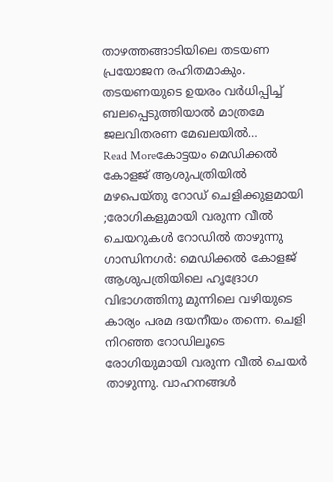താഴത്തങ്ങാടിയിലെ തടയണ പ്രയോജന രഹിതമാകും. തടയണയുടെ ഉയരം വർധിപ്പിച്ച് ബലപ്പെടുത്തിയാൽ മാത്രമേ ജലവിതരണ മേഖലയിൽ…
Read Moreകോട്ടയം മെഡിക്കൽ കോളജ് ആശുപത്രിയിൽ മഴപെയ്തു റോഡ് ചെളിക്കുളമായി ;രോഗികളുമായി വരുന്ന വീൽ ചെയറുകൾ റോഡിൽ താഴുന്നു
ഗാന്ധിനഗർ: മെഡിക്കൽ കോളജ് ആശുപത്രിയിലെ ഹൃദ്രോഗ വിഭാഗത്തിനു മുന്നിലെ വഴിയുടെ കാര്യം പരമ ദയനീയം തന്നെ. ചെളി നിറഞ്ഞ റോഡിലൂടെ രോഗിയുമായി വരുന്ന വീൽ ചെയർ താഴുന്നു. വാഹനങ്ങൾ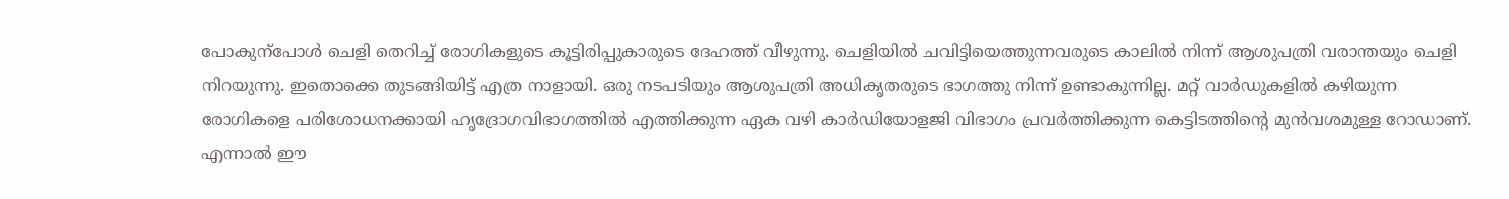പോകുന്പോൾ ചെളി തെറിച്ച് രോഗികളുടെ കൂട്ടിരിപ്പുകാരുടെ ദേഹത്ത് വീഴുന്നു. ചെളിയിൽ ചവിട്ടിയെത്തുന്നവരുടെ കാലിൽ നിന്ന് ആശുപത്രി വരാന്തയും ചെളി നിറയുന്നു. ഇതൊക്കെ തുടങ്ങിയിട്ട് എത്ര നാളായി. ഒരു നടപടിയും ആശുപത്രി അധികൃതരുടെ ഭാഗത്തു നിന്ന് ഉണ്ടാകുന്നില്ല. മറ്റ് വാർഡുകളിൽ കഴിയുന്ന രോഗികളെ പരിശോധനക്കായി ഹൃദ്രോഗവിഭാഗത്തിൽ എത്തിക്കുന്ന ഏക വഴി കാർഡിയോളജി വിഭാഗം പ്രവർത്തിക്കുന്ന കെട്ടിടത്തിന്റെ മുൻവശമുള്ള റോഡാണ്. എന്നാൽ ഈ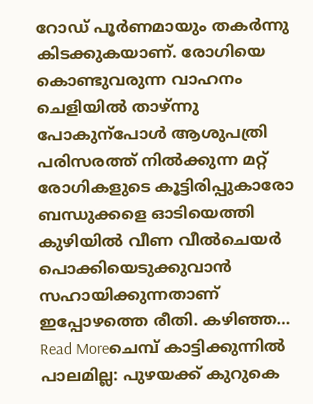റോഡ് പൂർണമായും തകർന്നു കിടക്കുകയാണ്. രോഗിയെ കൊണ്ടുവരുന്ന വാഹനം ചെളിയിൽ താഴ്ന്നു പോകുന്പോൾ ആശുപത്രി പരിസരത്ത് നിൽക്കുന്ന മറ്റ് രോഗികളുടെ കൂട്ടിരിപ്പുകാരോ ബന്ധുക്കളെ ഓടിയെത്തി കുഴിയിൽ വീണ വീൽചെയർ പൊക്കിയെടുക്കുവാൻ സഹായിക്കുന്നതാണ് ഇപ്പോഴത്തെ രീതി. കഴിഞ്ഞ…
Read Moreചെമ്പ് കാട്ടിക്കുന്നിൽ പാലമില്ല: പുഴയക്ക് കുറുകെ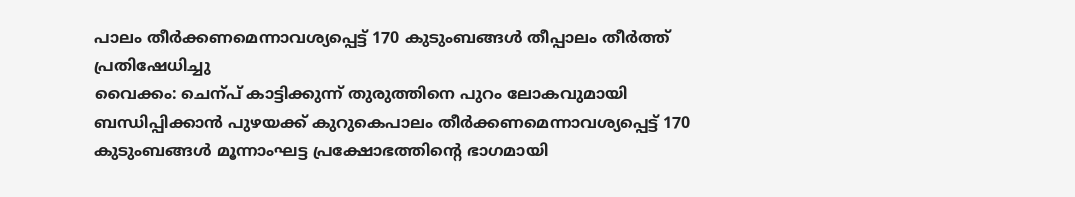പാലം തീർക്കണമെന്നാവശ്യപ്പെട്ട് 170 കുടുംബങ്ങൾ തീപ്പാലം തീർത്ത് പ്രതിഷേധിച്ചു
വൈക്കം: ചെന്പ് കാട്ടിക്കുന്ന് തുരുത്തിനെ പുറം ലോകവുമായി ബന്ധിപ്പിക്കാൻ പുഴയക്ക് കുറുകെപാലം തീർക്കണമെന്നാവശ്യപ്പെട്ട് 170 കുടുംബങ്ങൾ മൂന്നാംഘട്ട പ്രക്ഷോഭത്തിന്റെ ഭാഗമായി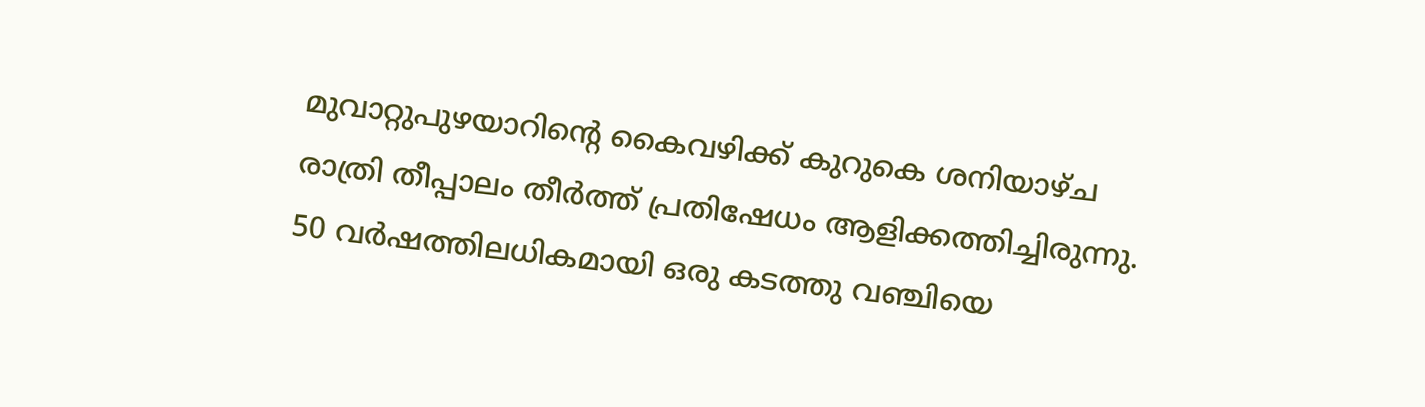മുവാറ്റുപുഴയാറിന്റെ കൈവഴിക്ക് കുറുകെ ശനിയാഴ്ച രാത്രി തീപ്പാലം തീർത്ത് പ്രതിഷേധം ആളിക്കത്തിച്ചിരുന്നു. 50 വർഷത്തിലധികമായി ഒരു കടത്തു വഞ്ചിയെ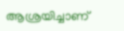ആശ്രയിച്ചാണ്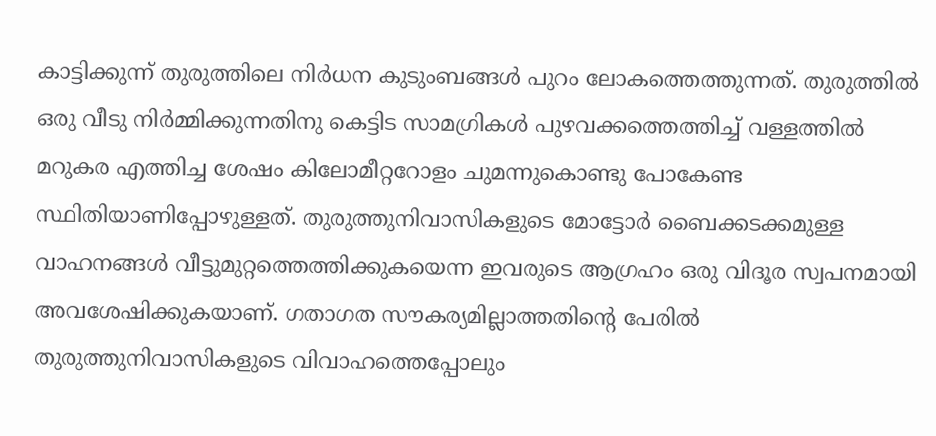കാട്ടിക്കുന്ന് തുരുത്തിലെ നിർധന കുടുംബങ്ങൾ പുറം ലോകത്തെത്തുന്നത്. തുരുത്തിൽ ഒരു വീടു നിർമ്മിക്കുന്നതിനു കെട്ടിട സാമഗ്രികൾ പുഴവക്കത്തെത്തിച്ച് വള്ളത്തിൽ മറുകര എത്തിച്ച ശേഷം കിലോമീറ്ററോളം ചുമന്നുകൊണ്ടു പോകേണ്ട സ്ഥിതിയാണിപ്പോഴുള്ളത്. തുരുത്തുനിവാസികളുടെ മോട്ടോർ ബൈക്കടക്കമുള്ള വാഹനങ്ങൾ വീട്ടുമുറ്റത്തെത്തിക്കുകയെന്ന ഇവരുടെ ആഗ്രഹം ഒരു വിദൂര സ്വപനമായി അവശേഷിക്കുകയാണ്. ഗതാഗത സൗകര്യമില്ലാത്തതിന്റെ പേരിൽ തുരുത്തുനിവാസികളുടെ വിവാഹത്തെപ്പോലും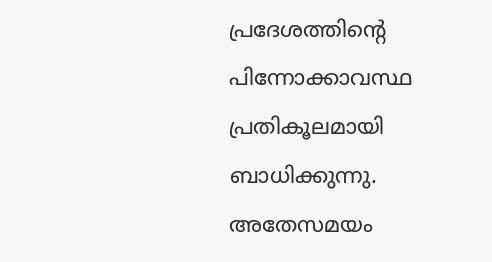പ്രദേശത്തിന്റെ പിന്നോക്കാവസ്ഥ പ്രതികൂലമായി ബാധിക്കുന്നു. അതേസമയം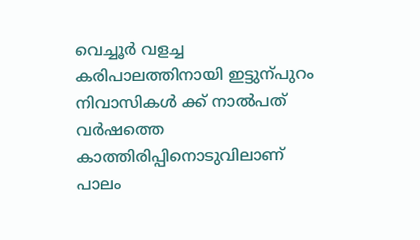വെച്ചൂർ വളച്ച കരിപാലത്തിനായി ഇട്ടുന്പുറം നിവാസികൾ ക്ക് നാൽപത് വർഷത്തെ കാത്തിരിപ്പിനൊടുവിലാണ് പാലം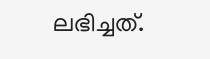ലഭിച്ചത്.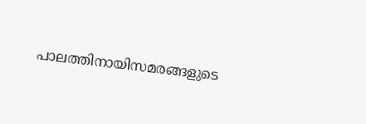പാലത്തിനായിസമരങ്ങളുടെ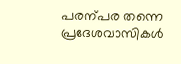പരന്പര തന്നെ പ്രദേശവാസികൾ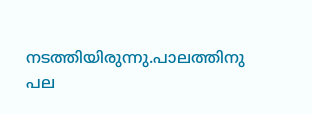നടത്തിയിരുന്നു.പാലത്തിനു പല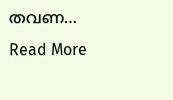തവണ…
Read More